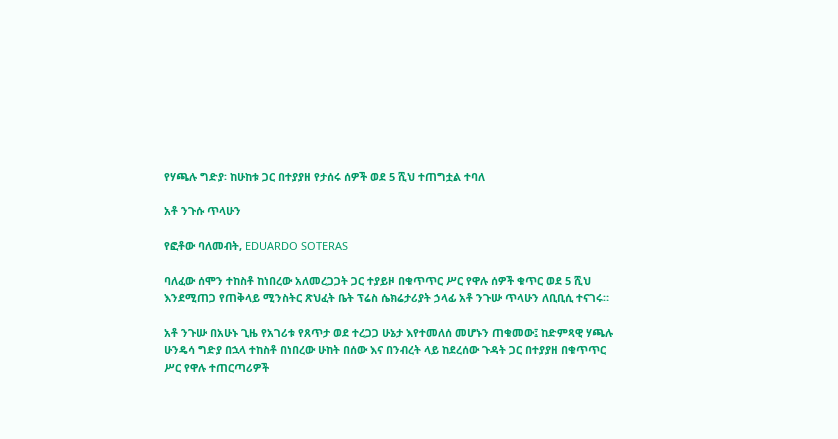የሃጫሉ ግድያ፡ ከሁከቱ ጋር በተያያዘ የታሰሩ ሰዎች ወደ 5 ሺህ ተጠግቷል ተባለ

አቶ ንጉሱ ጥላሁን

የፎቶው ባለመብት, EDUARDO SOTERAS

ባለፈው ሰሞን ተከስቶ ከነበረው አለመረጋጋት ጋር ተያይዞ በቁጥጥር ሥር የዋሉ ሰዎች ቁጥር ወደ 5 ሺህ እንደሚጠጋ የጠቅላይ ሚንስትር ጽህፈት ቤት ፕሬስ ሴክሬታሪያት ኃላፊ አቶ ንጉሡ ጥላሁን ለቢቢሲ ተናገሩ።

አቶ ንጉሡ በአሁኑ ጊዜ የአገሪቱ የጸጥታ ወደ ተረጋጋ ሁኔታ እየተመለሰ መሆኑን ጠቁመው፤ ከድምጻዊ ሃጫሉ ሁንዴሳ ግድያ በኋላ ተከስቶ በነበረው ሁከት በሰው እና በንብረት ላይ ከደረሰው ጉዳት ጋር በተያያዘ በቁጥጥር ሥር የዋሉ ተጠርጣሪዎች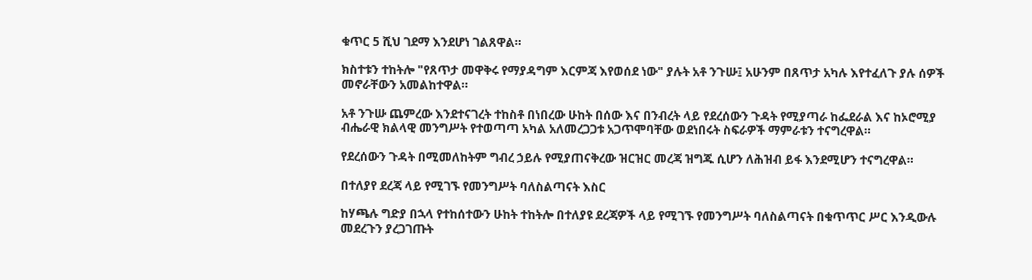ቁጥር 5 ሺህ ገደማ እንደሆነ ገልጸዋል።

ክስተቱን ተከትሎ "የጸጥታ መዋቅሩ የማያዳግም እርምጃ እየወሰደ ነው" ያሉት አቶ ንጉሡ፤ አሁንም በጸጥታ አካሉ እየተፈለጉ ያሉ ሰዎች መኖራቸውን አመልከተዋል።

አቶ ንጉሡ ጨምረው እንደተናገረት ተከስቶ በነበረው ሁከት በሰው እና በንብረት ላይ የደረሰውን ጉዳት የሚያጣራ ከፌደራል እና ከኦሮሚያ ብሔራዊ ክልላዊ መንግሥት የተወጣጣ አካል አለመረጋጋቱ አጋጥሞባቸው ወደነበሩት ስፍራዎች ማምራቱን ተናግረዋል።

የደረሰውን ጉዳት በሚመለከትም ግብረ ኃይሉ የሚያጠናቅረው ዝርዝር መረጃ ዝግጁ ሲሆን ለሕዝብ ይፋ እንደሚሆን ተናግረዋል።

በተለያየ ደረጃ ላይ የሚገኙ የመንግሥት ባለስልጣናት እስር

ከሃጫሉ ግድያ በኋላ የተከሰተውን ሁከት ተከትሎ በተለያዩ ደረጃዎች ላይ የሚገኙ የመንግሥት ባለስልጣናት በቁጥጥር ሥር እንዲውሉ መደረጉን ያረጋገጡት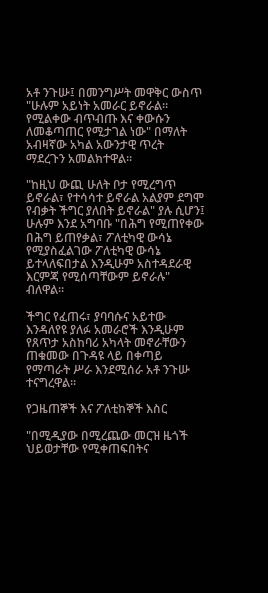አቶ ንጉሡ፤ በመንግሥት መዋቅር ውስጥ "ሁሉም አይነት አመራር ይኖራል። የሚልቀው ብጥብጡ እና ቀውሱን ለመቆጣጠር የሚታገል ነው" በማለት አብዛኛው አካል አውንታዊ ጥረት ማደረጉን አመልክተዋል።

"ከዚህ ውጪ ሁለት ቦታ የሚረግጥ ይኖራል፣ የተሳሳተ ይኖራል አልያም ደግሞ የብቃት ችግር ያለበት ይኖራል" ያሉ ሲሆን፤ ሁሉም እንደ አግባቡ "በሕግ የሚጠየቀው በሕግ ይጠየቃል፣ ፖለቲካዊ ውሳኔ የሚያስፈልገው ፖለቲካዊ ውሳኔ ይተላለፍበታል እንዲሁም አስተዳደራዊ እርምጃ የሚሰጣቸውም ይኖራሉ" ብለዋል።

ችግር የፈጠሩ፣ ያባባሱና አይተው እንዳለየዩ ያለፉ አመራሮች እንዲሁም የጸጥታ አስከባሪ አካላት መኖራቸውን ጠቁመው በጉዳዩ ላይ በቀጣይ የማጣራት ሥራ እንደሚሰራ አቶ ንጉሡ ተናግረዋል።

የጋዜጠኞች እና ፖለቲከኞች እስር

"በሚዲያው በሚረጨው መርዝ ዜጎች ህይወታቸው የሚቀጠፍበትና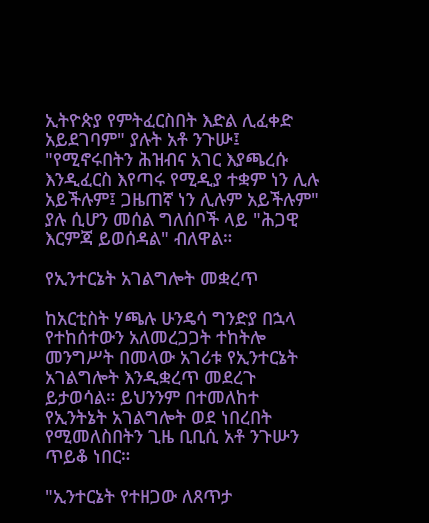ኢትዮጵያ የምትፈርስበት እድል ሊፈቀድ አይደገባም" ያሉት አቶ ንጉሡ፤ "የሚኖሩበትን ሕዝብና አገር እያጫረሱ እንዲፈርስ እየጣሩ የሚዲያ ተቋም ነን ሊሉ አይችሉም፤ ጋዜጠኛ ነን ሊሉም አይችሉም" ያሉ ሲሆን መሰል ግለሰቦች ላይ "ሕጋዊ እርምጃ ይወሰዳል" ብለዋል።

የኢንተርኔት አገልግሎት መቋረጥ

ከአርቲስት ሃጫሉ ሁንዴሳ ግንድያ በኋላ የተከሰተውን አለመረጋጋት ተከትሎ መንግሥት በመላው አገሪቱ የኢንተርኔት አገልግሎት እንዲቋረጥ መደረጉ ይታወሳል። ይህንንም በተመለከተ የኢንትኔት አገልግሎት ወደ ነበረበት የሚመለስበትን ጊዜ ቢቢሲ አቶ ንጉሡን ጥይቆ ነበር።

"ኢንተርኔት የተዘጋው ለጸጥታ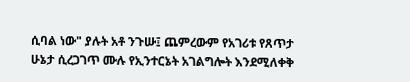ሲባል ነው" ያሉት አቶ ንጉሡ፤ ጨምረውም የአገሪቱ የጸጥታ ሁኔታ ሲረጋገጥ ሙሉ የኢንተርኔት አገልግሎት እንደሚለቀቅ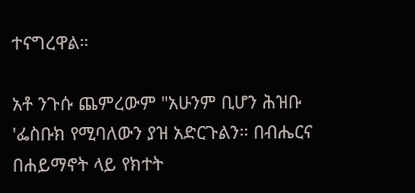ተናግረዋል።

አቶ ንጉሱ ጨምረውም "አሁንም ቢሆን ሕዝቡ 'ፌስቡክ የሚባለውን ያዝ አድርጉልን። በብሔርና በሐይማኖት ላይ የክተት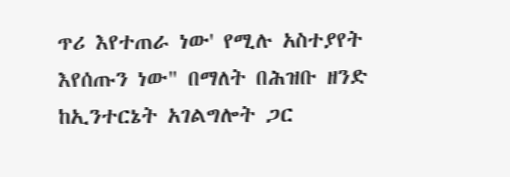ጥሪ እየተጠራ ነው' የሚሉ አስተያየት እየሰጡን ነው" በማለት በሕዝቡ ዘንድ ከኢንተርኔት አገልግሎት ጋር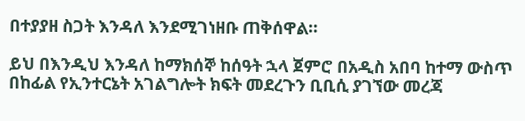በተያያዘ ስጋት እንዳለ እንደሚገነዘቡ ጠቅሰዋል።

ይህ በእንዲህ እንዳለ ከማክሰኞ ከሰዓት ኋላ ጀምሮ በአዲስ አበባ ከተማ ውስጥ በከፊል የኢንተርኔት አገልግሎት ክፍት መደረጉን ቢቢሲ ያገኘው መረጃ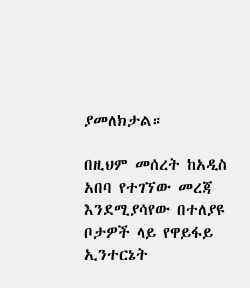ያመለክታል።

በዚህም መሰረት ከአዲስ አበባ የተገኘው መረጃ እንደሚያሳየው በተለያዩ ቦታዎች ላይ የዋይፋይ ኢንተርኔት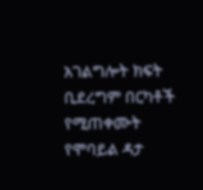አገልግሎት ክፍት ቢደረግም በርካቶች የሚጠቀሙት የሞባይል ዳታ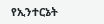የኢንተርኔት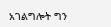አገልግሎት ግን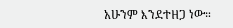አሁንም እንደተዘጋ ነው።